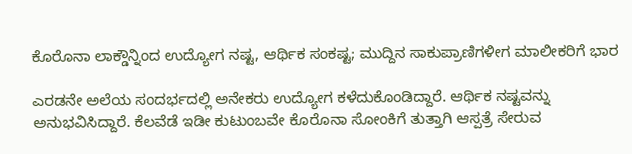ಕೊರೊನಾ ಲಾಕ್ಡೌನ್ನಿಂದ ಉದ್ಯೋಗ ನಷ್ಟ, ಆರ್ಥಿಕ ಸಂಕಷ್ಟ; ಮುದ್ದಿನ ಸಾಕುಪ್ರಾಣಿಗಳೀಗ ಮಾಲೀಕರಿಗೆ ಭಾರ

ಎರಡನೇ ಅಲೆಯ ಸಂದರ್ಭದಲ್ಲಿ ಅನೇಕರು ಉದ್ಯೋಗ ಕಳೆದುಕೊಂಡಿದ್ದಾರೆ. ಆರ್ಥಿಕ ನಷ್ಟವನ್ನು ಅನುಭವಿಸಿದ್ದಾರೆ. ಕೆಲವೆಡೆ ಇಡೀ ಕುಟುಂಬವೇ ಕೊರೊನಾ ಸೋಂಕಿಗೆ ತುತ್ತಾಗಿ ಆಸ್ಪತ್ರೆ ಸೇರುವ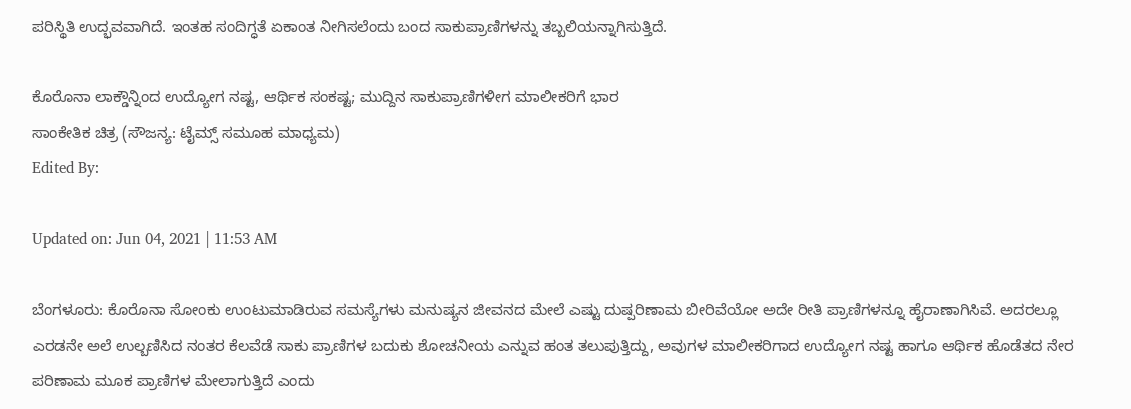ಪರಿಸ್ಥಿತಿ ಉದ್ಭವವಾಗಿದೆ. ಇಂತಹ ಸಂದಿಗ್ಧತೆ ಏಕಾಂತ ನೀಗಿಸಲೆಂದು ಬಂದ ಸಾಕುಪ್ರಾಣಿಗಳನ್ನು ತಬ್ಬಲಿಯನ್ನಾಗಿಸುತ್ತಿದೆ.

ಕೊರೊನಾ ಲಾಕ್ಡೌನ್ನಿಂದ ಉದ್ಯೋಗ ನಷ್ಟ, ಆರ್ಥಿಕ ಸಂಕಷ್ಟ; ಮುದ್ದಿನ ಸಾಕುಪ್ರಾಣಿಗಳೀಗ ಮಾಲೀಕರಿಗೆ ಭಾರ
ಸಾಂಕೇತಿಕ ಚಿತ್ರ (ಸೌಜನ್ಯ: ಟೈಮ್ಸ್ ಸಮೂಹ ಮಾಧ್ಯಮ)
Edited By:

Updated on: Jun 04, 2021 | 11:53 AM

ಬೆಂಗಳೂರು: ಕೊರೊನಾ ಸೋಂಕು ಉಂಟುಮಾಡಿರುವ ಸಮಸ್ಯೆಗಳು ಮನುಷ್ಯನ ಜೀವನದ ಮೇಲೆ ಎಷ್ಟು ದುಷ್ಪರಿಣಾಮ ಬೀರಿವೆಯೋ ಅದೇ ರೀತಿ ಪ್ರಾಣಿಗಳನ್ನೂ ಹೈರಾಣಾಗಿಸಿವೆ. ಅದರಲ್ಲೂ ಎರಡನೇ ಅಲೆ ಉಲ್ಬಣಿಸಿದ ನಂತರ ಕೆಲವೆಡೆ ಸಾಕು ಪ್ರಾಣಿಗಳ ಬದುಕು ಶೋಚನೀಯ ಎನ್ನುವ ಹಂತ ತಲುಪುತ್ತಿದ್ದು, ಅವುಗಳ ಮಾಲೀಕರಿಗಾದ ಉದ್ಯೋಗ ನಷ್ಟ ಹಾಗೂ ಆರ್ಥಿಕ ಹೊಡೆತದ ನೇರ ಪರಿಣಾಮ ಮೂಕ ಪ್ರಾಣಿಗಳ ಮೇಲಾಗುತ್ತಿದೆ ಎಂದು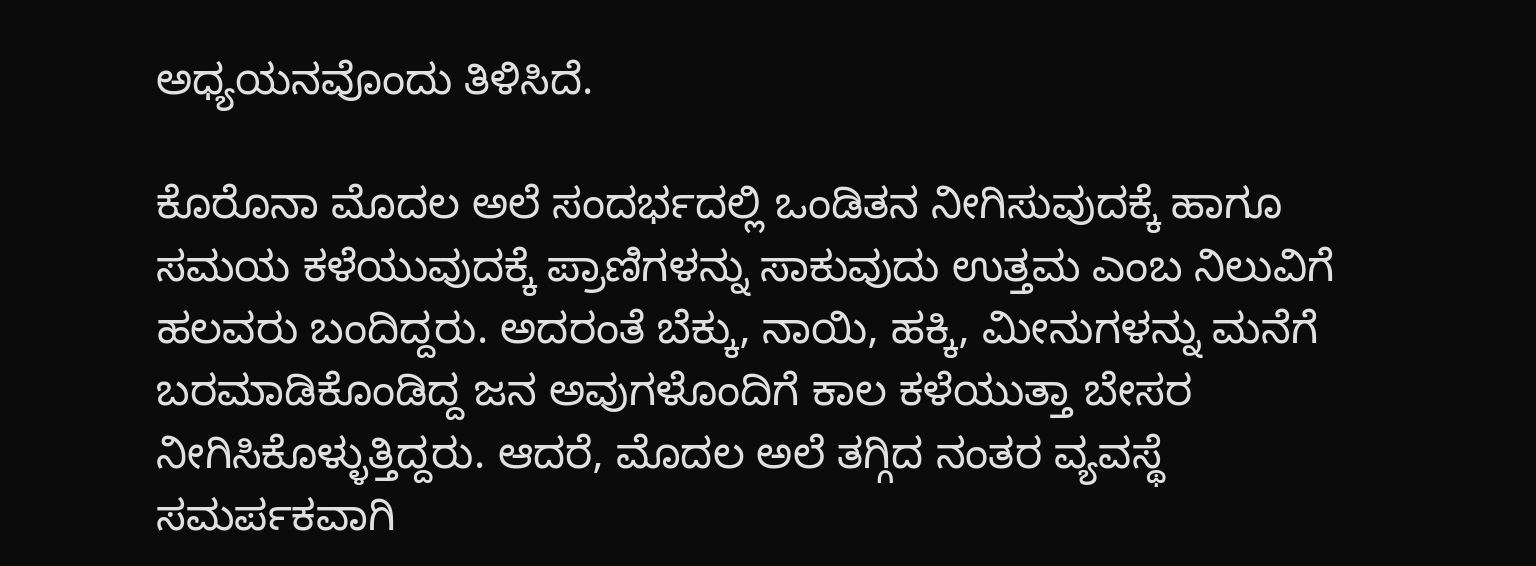ಅಧ್ಯಯನವೊಂದು ತಿಳಿಸಿದೆ.

ಕೊರೊನಾ ಮೊದಲ ಅಲೆ ಸಂದರ್ಭದಲ್ಲಿ ಒಂಡಿತನ ನೀಗಿಸುವುದಕ್ಕೆ ಹಾಗೂ ಸಮಯ ಕಳೆಯುವುದಕ್ಕೆ ಪ್ರಾಣಿಗಳನ್ನು ಸಾಕುವುದು ಉತ್ತಮ ಎಂಬ ನಿಲುವಿಗೆ ಹಲವರು ಬಂದಿದ್ದರು. ಅದರಂತೆ ಬೆಕ್ಕು, ನಾಯಿ, ಹಕ್ಕಿ, ಮೀನುಗಳನ್ನು ಮನೆಗೆ ಬರಮಾಡಿಕೊಂಡಿದ್ದ ಜನ ಅವುಗಳೊಂದಿಗೆ ಕಾಲ ಕಳೆಯುತ್ತಾ ಬೇಸರ ನೀಗಿಸಿಕೊಳ್ಳುತ್ತಿದ್ದರು. ಆದರೆ, ಮೊದಲ ಅಲೆ ತಗ್ಗಿದ ನಂತರ ವ್ಯವಸ್ಥೆ ಸಮರ್ಪಕವಾಗಿ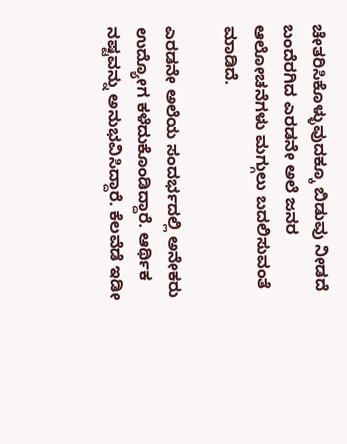ಚೇತರಿಸಿಕೊಳ್ಳುವುದಕ್ಕೂ ಬಿಡುವು ನೀಡದೆ ಬಂದೆರಗಿದ ಎರಡನೇ ಅಲೆ ಜನರ ಆಲೋಚನೆಗಳು ಮಗ್ಗುಲು ಬದಲಿಸುವಂತೆ ಮಾಡಿದೆ.

ಎರಡನೇ ಅಲೆಯ ಸಂದರ್ಭದಲ್ಲಿ ಅನೇಕರು ಉದ್ಯೋಗ ಕಳೆದುಕೊಂಡಿದ್ದಾರೆ. ಆರ್ಥಿಕ ನಷ್ಟವನ್ನು ಅನುಭವಿಸಿದ್ದಾರೆ. ಕೆಲವೆಡೆ ಇಡೀ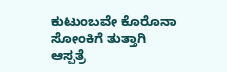ಕುಟುಂಬವೇ ಕೊರೊನಾ ಸೋಂಕಿಗೆ ತುತ್ತಾಗಿ ಆಸ್ಪತ್ರೆ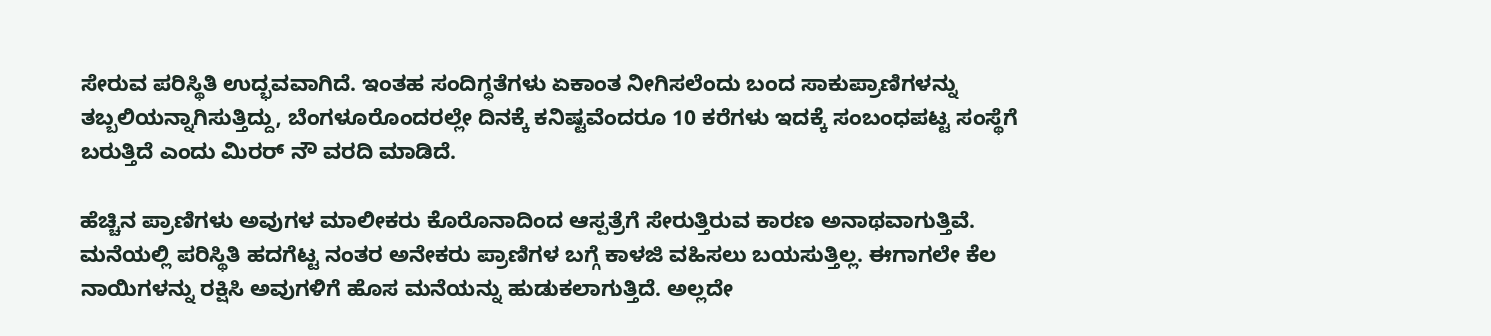ಸೇರುವ ಪರಿಸ್ಥಿತಿ ಉದ್ಭವವಾಗಿದೆ. ಇಂತಹ ಸಂದಿಗ್ಧತೆಗಳು ಏಕಾಂತ ನೀಗಿಸಲೆಂದು ಬಂದ ಸಾಕುಪ್ರಾಣಿಗಳನ್ನು ತಬ್ಬಲಿಯನ್ನಾಗಿಸುತ್ತಿದ್ದು, ಬೆಂಗಳೂರೊಂದರಲ್ಲೇ ದಿನಕ್ಕೆ ಕನಿಷ್ಟವೆಂದರೂ 10 ಕರೆಗಳು ಇದಕ್ಕೆ ಸಂಬಂಧಪಟ್ಟ ಸಂಸ್ಥೆಗೆ ಬರುತ್ತಿದೆ ಎಂದು ಮಿರರ್ ನೌ ವರದಿ ಮಾಡಿದೆ.

ಹೆಚ್ಚಿನ ಪ್ರಾಣಿಗಳು ಅವುಗಳ ಮಾಲೀಕರು ಕೊರೊನಾದಿಂದ ಆಸ್ಪತ್ರೆಗೆ ಸೇರುತ್ತಿರುವ ಕಾರಣ ಅನಾಥವಾಗುತ್ತಿವೆ. ಮನೆಯಲ್ಲಿ ಪರಿಸ್ಥಿತಿ ಹದಗೆಟ್ಟ ನಂತರ ಅನೇಕರು ಪ್ರಾಣಿಗಳ ಬಗ್ಗೆ ಕಾಳಜಿ ವಹಿಸಲು ಬಯಸುತ್ತಿಲ್ಲ. ಈಗಾಗಲೇ ಕೆಲ ನಾಯಿಗಳನ್ನು ರಕ್ಷಿಸಿ ಅವುಗಳಿಗೆ ಹೊಸ ಮನೆಯನ್ನು ಹುಡುಕಲಾಗುತ್ತಿದೆ. ಅಲ್ಲದೇ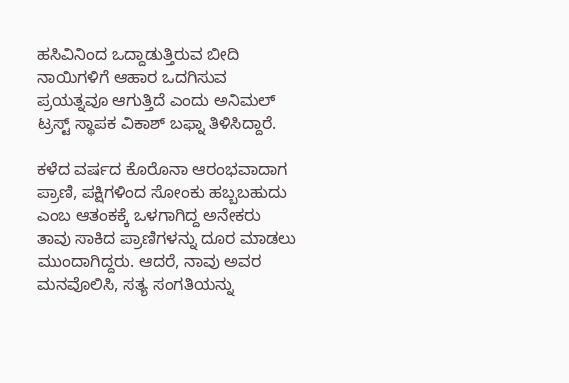ಹಸಿವಿನಿಂದ ಒದ್ದಾಡುತ್ತಿರುವ ಬೀದಿ ನಾಯಿಗಳಿಗೆ ಆಹಾರ ಒದಗಿಸುವ ಪ್ರಯತ್ನವೂ ಆಗುತ್ತಿದೆ ಎಂದು ಅನಿಮಲ್ ಟ್ರಸ್ಟ್ ಸ್ಥಾಪಕ ವಿಕಾಶ್ ಬಫ್ನಾ ತಿಳಿಸಿದ್ದಾರೆ.

ಕಳೆದ ವರ್ಷದ ಕೊರೊನಾ ಆರಂಭವಾದಾಗ ಪ್ರಾಣಿ, ಪಕ್ಷಿಗಳಿಂದ ಸೋಂಕು ಹಬ್ಬಬಹುದು ಎಂಬ ಆತಂಕಕ್ಕೆ ಒಳಗಾಗಿದ್ದ ಅನೇಕರು ತಾವು ಸಾಕಿದ ಪ್ರಾಣಿಗಳನ್ನು ದೂರ ಮಾಡಲು ಮುಂದಾಗಿದ್ದರು. ಆದರೆ, ನಾವು ಅವರ ಮನವೊಲಿಸಿ, ಸತ್ಯ ಸಂಗತಿಯನ್ನು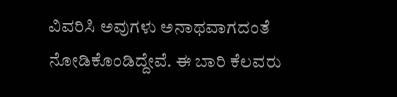ವಿವರಿಸಿ ಅವುಗಳು ಅನಾಥವಾಗದಂತೆ ನೋಡಿಕೊಂಡಿದ್ದೇವೆ. ಈ ಬಾರಿ ಕೆಲವರು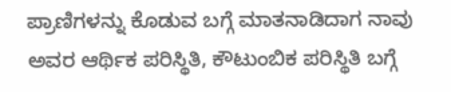ಪ್ರಾಣಿಗಳನ್ನು ಕೊಡುವ ಬಗ್ಗೆ ಮಾತನಾಡಿದಾಗ ನಾವು ಅವರ ಆರ್ಥಿಕ ಪರಿಸ್ಥಿತಿ, ಕೌಟುಂಬಿಕ ಪರಿಸ್ಥಿತಿ ಬಗ್ಗೆ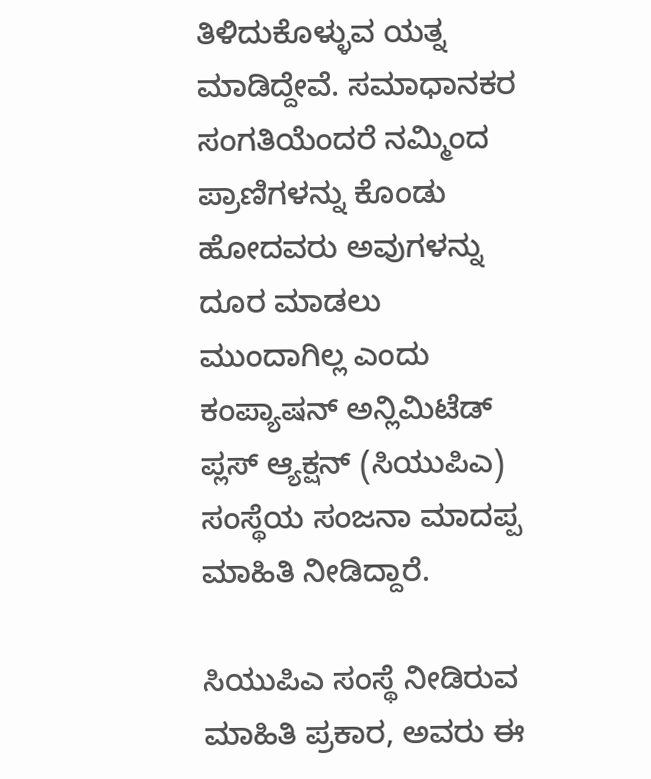ತಿಳಿದುಕೊಳ್ಳುವ ಯತ್ನ ಮಾಡಿದ್ದೇವೆ. ಸಮಾಧಾನಕರ ಸಂಗತಿಯೆಂದರೆ ನಮ್ಮಿಂದ ಪ್ರಾಣಿಗಳನ್ನು ಕೊಂಡು ಹೋದವರು ಅವುಗಳನ್ನು ದೂರ ಮಾಡಲು ಮುಂದಾಗಿಲ್ಲ ಎಂದು ಕಂಪ್ಯಾಷನ್ ಅನ್ಲಿಮಿಟೆಡ್ ಪ್ಲಸ್ ಆ್ಯಕ್ಷನ್ (ಸಿಯುಪಿಎ) ಸಂಸ್ಥೆಯ ಸಂಜನಾ ಮಾದಪ್ಪ ಮಾಹಿತಿ ನೀಡಿದ್ದಾರೆ.

ಸಿಯುಪಿಎ ಸಂಸ್ಥೆ ನೀಡಿರುವ ಮಾಹಿತಿ ಪ್ರಕಾರ, ಅವರು ಈ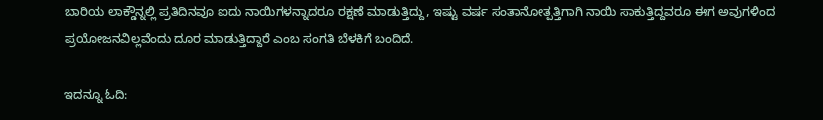ಬಾರಿಯ ಲಾಕ್ಡೌನ್ನಲ್ಲಿ ಪ್ರತಿದಿನವೂ ಐದು ನಾಯಿಗಳನ್ನಾದರೂ ರಕ್ಷಣೆ ಮಾಡುತ್ತಿದ್ದು, ಇಷ್ಟು ವರ್ಷ ಸಂತಾನೋತ್ಪತ್ತಿಗಾಗಿ ನಾಯಿ ಸಾಕುತ್ತಿದ್ದವರೂ ಈಗ ಅವುಗಳಿಂದ ಪ್ರಯೋಜನವಿಲ್ಲವೆಂದು ದೂರ ಮಾಡುತ್ತಿದ್ದಾರೆ ಎಂಬ ಸಂಗತಿ ಬೆಳಕಿಗೆ ಬಂದಿದೆ.

ಇದನ್ನೂ ಓದಿ: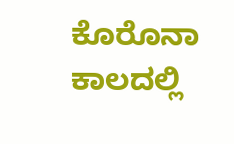ಕೊರೊನಾ ಕಾಲದಲ್ಲಿ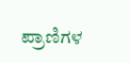ಪ್ರಾಣಿಗಳ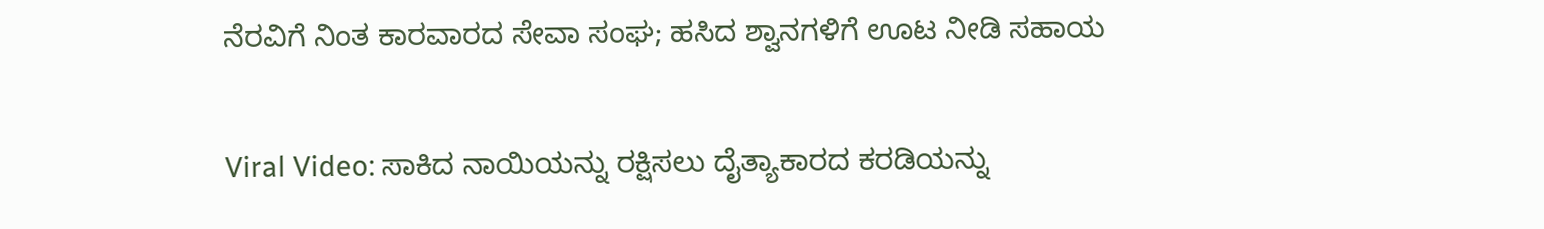ನೆರವಿಗೆ ನಿಂತ ಕಾರವಾರದ ಸೇವಾ ಸಂಘ; ಹಸಿದ ಶ್ವಾನಗಳಿಗೆ ಊಟ ನೀಡಿ ಸಹಾಯ

Viral Video: ಸಾಕಿದ ನಾಯಿಯನ್ನು ರಕ್ಷಿಸಲು ದೈತ್ಯಾಕಾರದ ಕರಡಿಯನ್ನು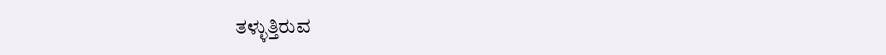ತಳ್ಳುತ್ತಿರುವ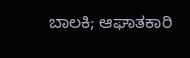ಬಾಲಕಿ; ಆಘಾತಕಾರಿ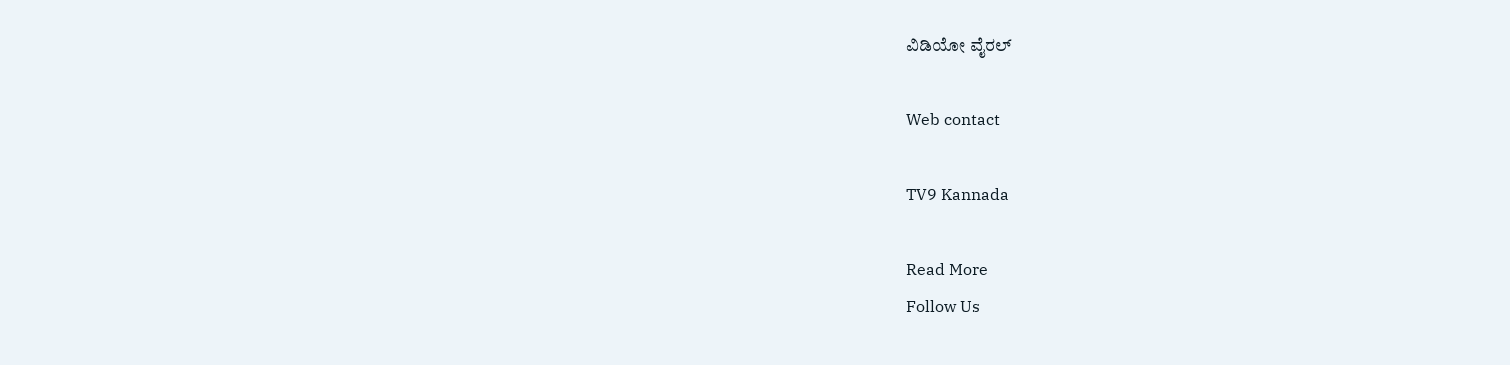ವಿಡಿಯೋ ವೈರಲ್

Web contact

TV9 Kannada

Read More
Follow Us